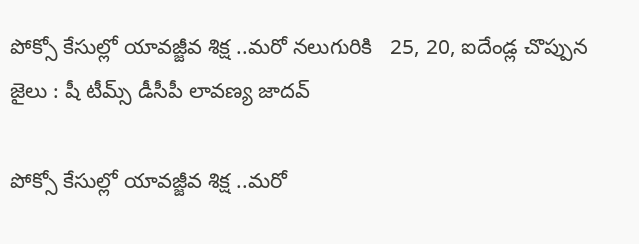పోక్సో కేసుల్లో యావజ్జీవ శిక్ష ..మరో నలుగురికి   25, 20, ఐదేండ్ల చొప్పున జైలు : షీ టీమ్స్ డీసీపీ లావణ్య జాదవ్

పోక్సో కేసుల్లో యావజ్జీవ శిక్ష ..మరో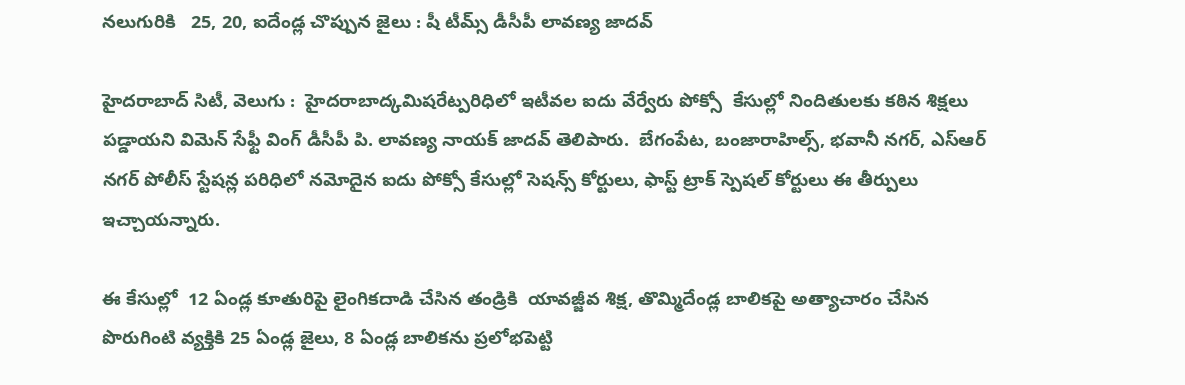నలుగురికి   25, 20, ఐదేండ్ల చొప్పున జైలు : షీ టీమ్స్ డీసీపీ లావణ్య జాదవ్

హైదరాబాద్ సిటీ, వెలుగు :  హైదరాబాద్కమిషరేట్పరిధిలో ఇటీవల ఐదు వేర్వేరు పోక్సో  కేసుల్లో నిందితులకు కఠిన శిక్షలు పడ్డాయని విమెన్ సేఫ్టీ వింగ్ డీసీపీ పి. లావణ్య నాయక్ జాదవ్ తెలిపారు.  బేగంపేట, బంజారాహిల్స్, భవానీ నగర్, ఎస్ఆర్ నగర్ పోలీస్ స్టేషన్ల పరిధిలో నమోదైన ఐదు పోక్సో కేసుల్లో సెషన్స్ కోర్టులు, ఫాస్ట్ ట్రాక్ స్పెషల్ కోర్టులు ఈ తీర్పులు ఇచ్చాయన్నారు.

ఈ కేసుల్లో  12 ఏండ్ల కూతురిపై లైంగికదాడి చేసిన తండ్రికి  యావజ్జీవ శిక్ష, తొమ్మిదేండ్ల బాలికపై అత్యాచారం చేసిన పొరుగింటి వ్యక్తికి 25 ఏండ్ల జైలు, 8 ఏండ్ల బాలికను ప్రలోభపెట్టి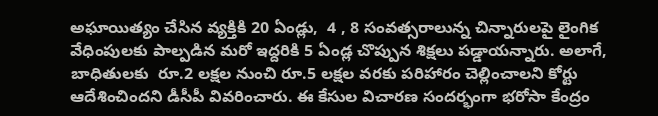అఘాయిత్యం చేసిన వ్యక్తికి 20 ఏండ్లు,  4 , 8 సంవత్సరాలున్న చిన్నారులపై లైంగిక వేధింపులకు పాల్పడిన మరో ఇద్దరికి 5 ఏండ్ల చొప్పున శిక్షలు పడ్డాయన్నారు. అలాగే, బాధితులకు  రూ.2 లక్షల నుంచి రూ.5 లక్షల వరకు పరిహారం చెల్లించాలని కోర్టు ఆదేశించిందని డీసీపీ వివరించారు. ఈ కేసుల విచారణ సందర్భంగా భరోసా కేంద్రం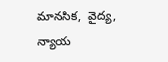మానసిక,  వైద్య, న్యాయ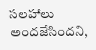సలహాలు అందజేసిందని,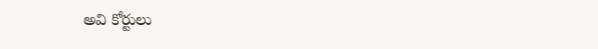అవి కోర్టులు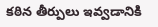కఠిన తీర్పులు ఇవ్వడానికి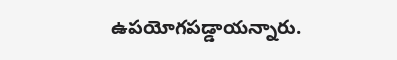ఉపయోగపడ్డాయన్నారు.